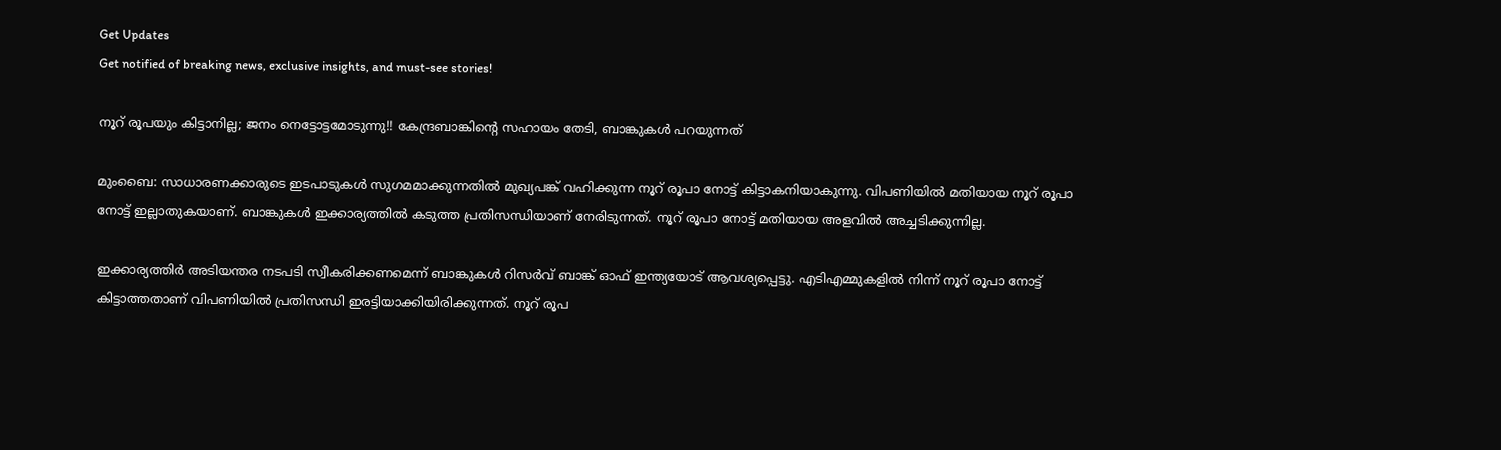Get Updates
Get notified of breaking news, exclusive insights, and must-see stories!

നൂറ് രൂപയും കിട്ടാനില്ല; ജനം നെട്ടോട്ടമോടുന്നു!! കേന്ദ്രബാങ്കിന്റെ സഹായം തേടി, ബാങ്കുകള്‍ പറയുന്നത്

മുംബൈ: സാധാരണക്കാരുടെ ഇടപാടുകള്‍ സുഗമമാക്കുന്നതില്‍ മുഖ്യപങ്ക് വഹിക്കുന്ന നൂറ് രൂപാ നോട്ട് കിട്ടാകനിയാകുന്നു. വിപണിയില്‍ മതിയായ നൂറ് രൂപാ നോട്ട് ഇല്ലാതുകയാണ്. ബാങ്കുകള്‍ ഇക്കാര്യത്തില്‍ കടുത്ത പ്രതിസന്ധിയാണ് നേരിടുന്നത്. നൂറ് രൂപാ നോട്ട് മതിയായ അളവില്‍ അച്ചടിക്കുന്നില്ല.

ഇക്കാര്യത്തിര്‍ അടിയന്തര നടപടി സ്വീകരിക്കണമെന്ന് ബാങ്കുകള്‍ റിസര്‍വ് ബാങ്ക് ഓഫ് ഇന്ത്യയോട് ആവശ്യപ്പെട്ടു. എടിഎമ്മുകളില്‍ നിന്ന് നൂറ് രൂപാ നോട്ട് കിട്ടാത്തതാണ് വിപണിയില്‍ പ്രതിസന്ധി ഇരട്ടിയാക്കിയിരിക്കുന്നത്. നൂറ് രൂപ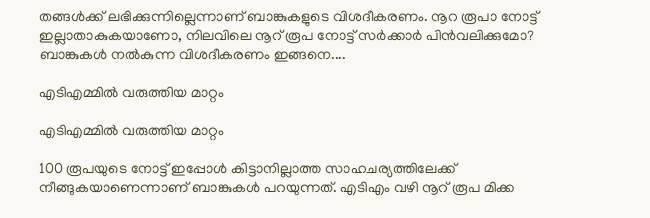തങ്ങള്‍ക്ക് ലഭിക്കുന്നില്ലെന്നാണ് ബാങ്കുകളുടെ വിശദീകരണം. നൂറ രൂപാ നോട്ട് ഇല്ലാതാകുകയാണോ, നിലവിലെ നൂറ് രൂപ നോട്ട് സര്‍ക്കാര്‍ പിന്‍വലിക്കുമോ? ബാങ്കുകള്‍ നല്‍കുന്ന വിശദീകരണം ഇങ്ങനെ....

എടിഎമ്മില്‍ വരുത്തിയ മാറ്റം

എടിഎമ്മില്‍ വരുത്തിയ മാറ്റം

100 രൂപയുടെ നോട്ട് ഇപ്പോള്‍ കിട്ടാനില്ലാത്ത സാഹചര്യത്തിലേക്ക് നീങ്ങുകയാണെന്നാണ് ബാങ്കുകള്‍ പറയുന്നത്. എടിഎം വഴി നൂറ് രൂപ മിക്ക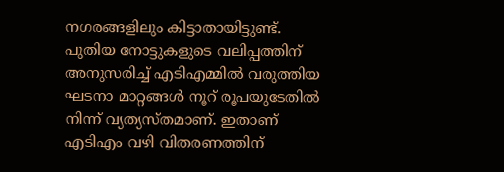നഗരങ്ങളിലും കിട്ടാതായിട്ടുണ്ട്. പുതിയ നോട്ടുകളുടെ വലിപ്പത്തിന് അനുസരിച്ച് എടിഎമ്മില്‍ വരുത്തിയ ഘടനാ മാറ്റങ്ങള്‍ നൂറ് രൂപയുടേതില്‍ നിന്ന് വ്യത്യസ്തമാണ്. ഇതാണ് എടിഎം വഴി വിതരണത്തിന്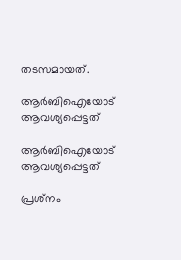തടസമായത്.

ആര്‍ബിഐയോട് ആവശ്യപ്പെട്ടത്

ആര്‍ബിഐയോട് ആവശ്യപ്പെട്ടത്

പ്രശ്‌നം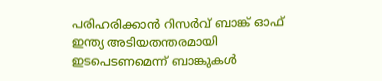പരിഹരിക്കാന്‍ റിസര്‍വ് ബാങ്ക് ഓഫ് ഇന്ത്യ അടിയതന്തരമായി ഇടപെടണമെന്ന് ബാങ്കുകള്‍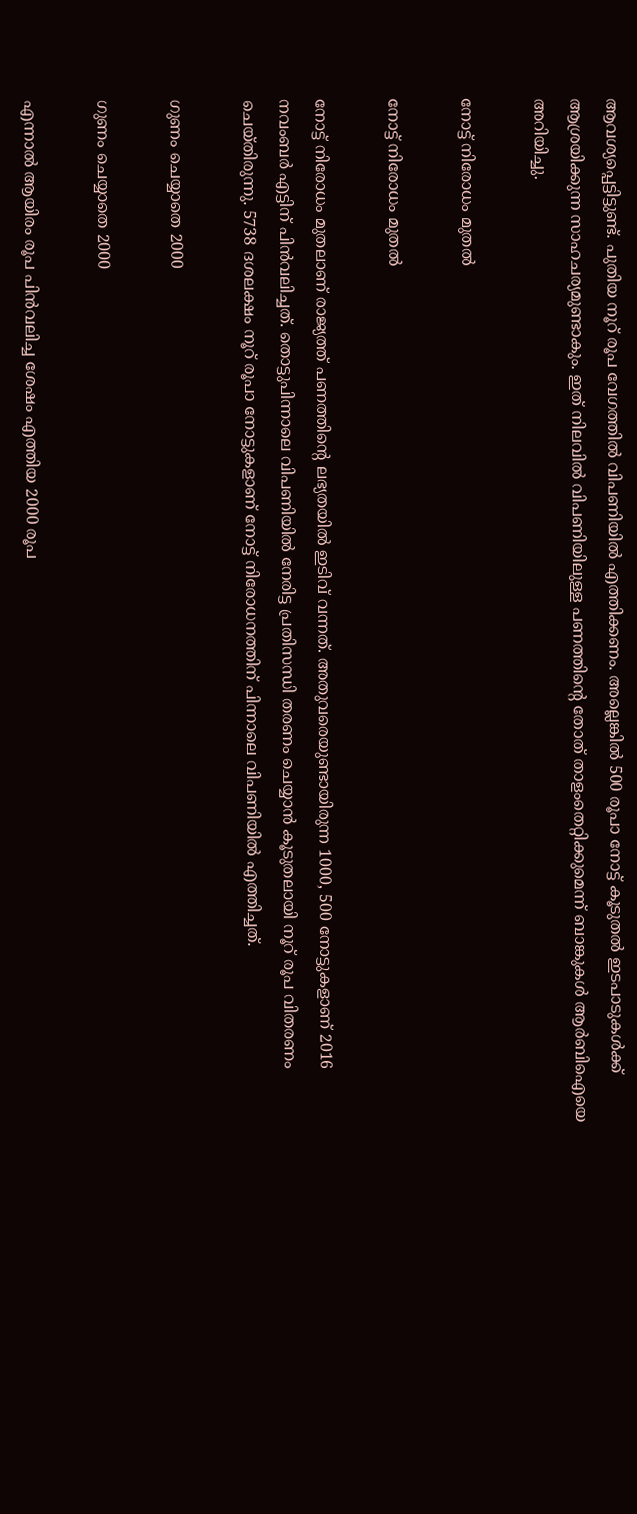ആവശ്യപ്പെട്ടിട്ടുണ്ട്. പുതിയ നൂറ് രൂപ വേഗത്തില്‍ വിപണിയില്‍ എത്തിക്കണം. അല്ലെങ്കില്‍ 500 രൂപാ നോട്ട് കൂടുതല്‍ ഇടപാടുകള്‍ക്ക് ആശ്രയിക്കുന്ന സാഹചര്യമുണ്ടാകും. ഇത് നിലവില്‍ വിപണിയിലുള്ള പണത്തിന്റെ തോത് താളംതെറ്റിക്കുമെന്ന് ബാങ്കുകള്‍ ആര്‍ബിഐയെ അറിയിച്ചു.

നോട്ട് നിരോധം മുതല്‍

നോട്ട് നിരോധം മുതല്‍

നോട്ട് നിരോധം മുതലാണ് രാജ്യത്ത് പണത്തിന്റെ ലഭ്യതയില്‍ ഇടിവ് വന്നത്. അതുവരെയുണ്ടായിരുന്ന 1000, 500 നോട്ടുകളാണ് 2016 നവംബര്‍ എട്ടിന് പിന്‍വലിച്ചത്. തൊട്ടുപിന്നാലെ വിപണിയില്‍ നേരിട്ട പ്രതിസന്ധി തരണം ചെയ്യാന്‍ കൂടുതലായി നൂറ് രൂപ വിതരണം ചെയ്തിരുന്നു. 5738 ദശലക്ഷം നൂറ് രൂപാ നോട്ടുകളാണ് നോട്ട് നിരോധനത്തിന് പിന്നാലെ വിപണിയില്‍ എത്തിച്ചത്.

ഗുണം ചെയ്യാതെ 2000

ഗുണം ചെയ്യാതെ 2000

എന്നാല്‍ ആയിരം രൂപ പിന്‍വലിച്ച ശേഷം എത്തിയ 2000 രൂപ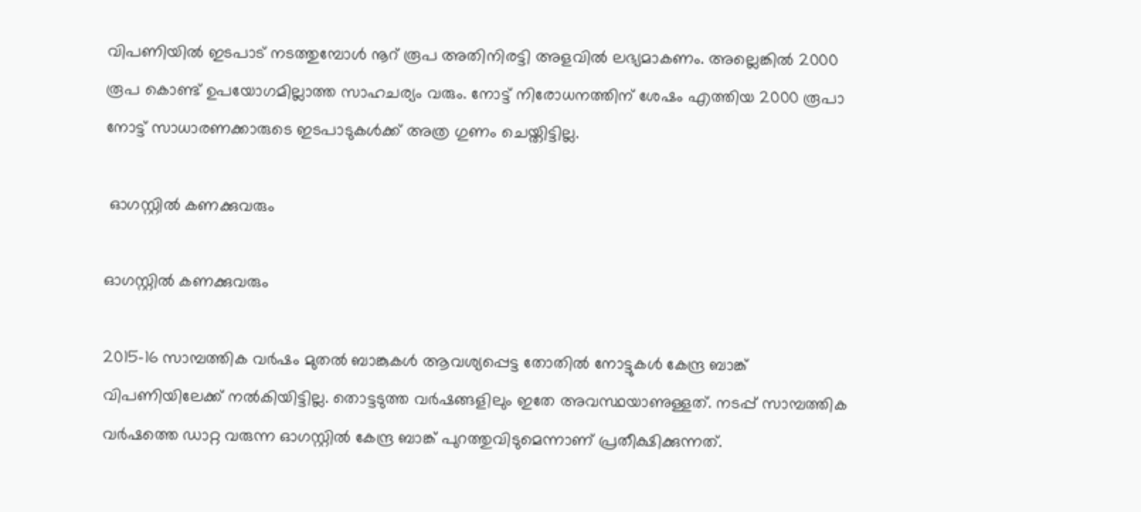വിപണിയില്‍ ഇടപാട് നടത്തുമ്പോള്‍ നൂറ് രൂപ അതിനിരട്ടി അളവില്‍ ലഭ്യമാകണം. അല്ലെങ്കില്‍ 2000 രൂപ കൊണ്ട് ഉപയോഗമില്ലാത്ത സാഹചര്യം വരും. നോട്ട് നിരോധനത്തിന് ശേഷം എത്തിയ 2000 രൂപാ നോട്ട് സാധാരണക്കാരുടെ ഇടപാടുകള്‍ക്ക് അത്ര ഗുണം ചെയ്തിട്ടില്ല.

 ഓഗസ്റ്റില്‍ കണക്കുവരും

ഓഗസ്റ്റില്‍ കണക്കുവരും

2015-16 സാമ്പത്തിക വര്‍ഷം മുതല്‍ ബാങ്കുകള്‍ ആവശ്യപ്പെട്ട തോതില്‍ നോട്ടുകള്‍ കേന്ദ്ര ബാങ്ക് വിപണിയിലേക്ക് നല്‍കിയിട്ടില്ല. തൊട്ടടുത്ത വര്‍ഷങ്ങളിലും ഇതേ അവസ്ഥയാണുള്ളത്. നടപ്പ് സാമ്പത്തിക വര്‍ഷത്തെ ഡാറ്റ വരുന്ന ഓഗസ്റ്റില്‍ കേന്ദ്ര ബാങ്ക് പുറത്തുവിടുമെന്നാണ് പ്രതീക്ഷിക്കുന്നത്.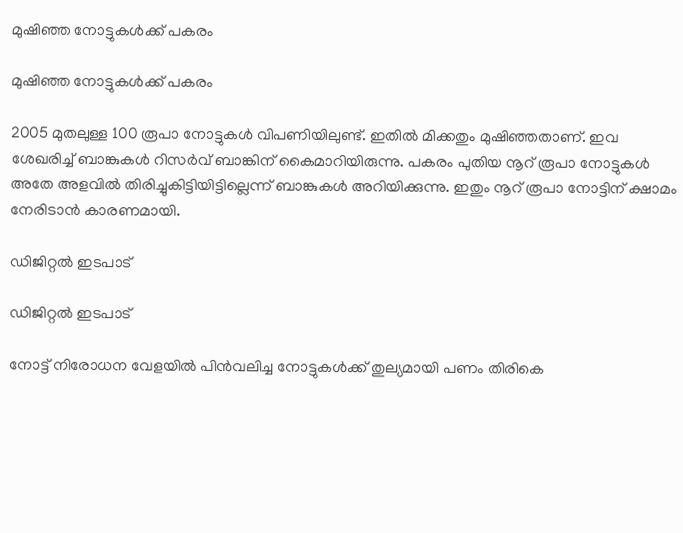മുഷിഞ്ഞ നോട്ടുകള്‍ക്ക് പകരം

മുഷിഞ്ഞ നോട്ടുകള്‍ക്ക് പകരം

2005 മുതലുള്ള 100 രൂപാ നോട്ടുകള്‍ വിപണിയിലുണ്ട്. ഇതില്‍ മിക്കതും മുഷിഞ്ഞതാണ്. ഇവ ശേഖരിച്ച് ബാങ്കുകള്‍ റിസര്‍വ് ബാങ്കിന് കൈമാറിയിരുന്നു. പകരം പുതിയ നൂറ് രൂപാ നോട്ടുകള്‍ അതേ അളവില്‍ തിരിച്ചുകിട്ടിയിട്ടില്ലെന്ന് ബാങ്കുകള്‍ അറിയിക്കുന്നു. ഇതും നൂറ് രൂപാ നോട്ടിന് ക്ഷാമം നേരിടാന്‍ കാരണമായി.

ഡിജിറ്റല്‍ ഇടപാട്

ഡിജിറ്റല്‍ ഇടപാട്

നോട്ട് നിരോധന വേളയില്‍ പിന്‍വലിച്ച നോട്ടുകള്‍ക്ക് തുല്യമായി പണം തിരികെ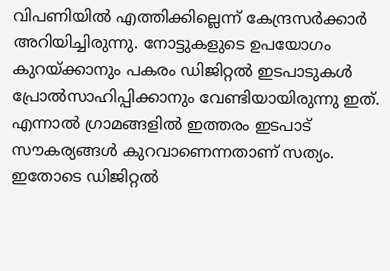വിപണിയില്‍ എത്തിക്കില്ലെന്ന് കേന്ദ്രസര്‍ക്കാര്‍ അറിയിച്ചിരുന്നു. നോട്ടുകളുടെ ഉപയോഗം കുറയ്ക്കാനും പകരം ഡിജിറ്റല്‍ ഇടപാടുകള്‍ പ്രോല്‍സാഹിപ്പിക്കാനും വേണ്ടിയായിരുന്നു ഇത്. എന്നാല്‍ ഗ്രാമങ്ങളില്‍ ഇത്തരം ഇടപാട് സൗകര്യങ്ങള്‍ കുറവാണെന്നതാണ് സത്യം. ഇതോടെ ഡിജിറ്റല്‍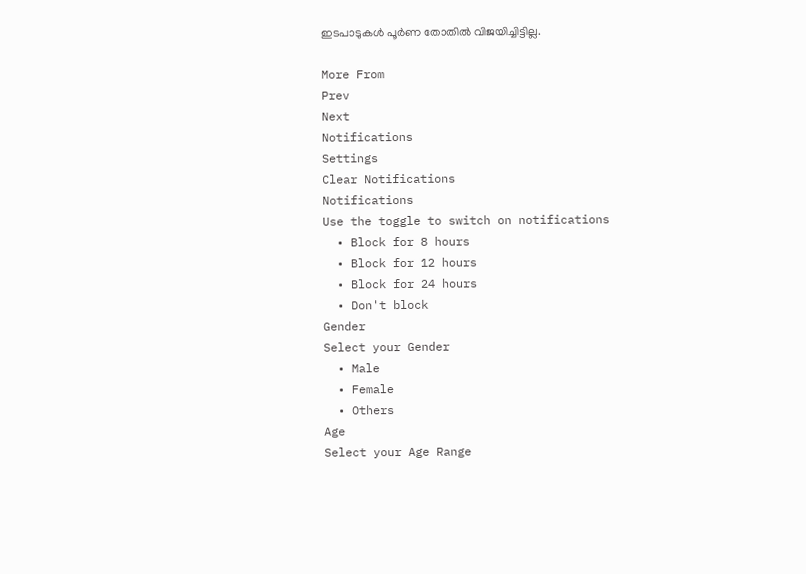ഇടപാടുകള്‍ പൂര്‍ണ തോതില്‍ വിജയിച്ചിട്ടില്ല.

More From
Prev
Next
Notifications
Settings
Clear Notifications
Notifications
Use the toggle to switch on notifications
  • Block for 8 hours
  • Block for 12 hours
  • Block for 24 hours
  • Don't block
Gender
Select your Gender
  • Male
  • Female
  • Others
Age
Select your Age Range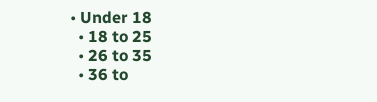• Under 18
  • 18 to 25
  • 26 to 35
  • 36 to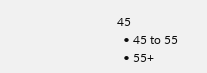45
  • 45 to 55
  • 55+